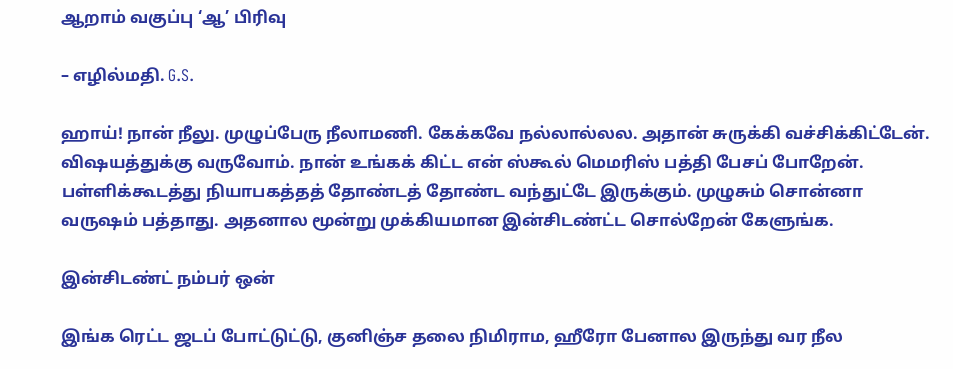ஆறாம் வகுப்பு ‘ஆ’ பிரிவு

– எழில்மதி. G.S.

ஹாய்! நான் நீலு. முழுப்பேரு நீலாமணி. கேக்கவே நல்லால்லல. அதான் சுருக்கி வச்சிக்கிட்டேன். விஷயத்துக்கு வருவோம். நான் உங்கக் கிட்ட என் ஸ்கூல் மெமரிஸ் பத்தி பேசப் போறேன். பள்ளிக்கூடத்து நியாபகத்தத் தோண்டத் தோண்ட வந்துட்டே இருக்கும். முழுசும் சொன்னா வருஷம் பத்தாது. அதனால மூன்று முக்கியமான இன்சிடண்ட்ட சொல்றேன் கேளுங்க.

இன்சிடண்ட் நம்பர் ஒன்

இங்க ரெட்ட ஜடப் போட்டுட்டு, குனிஞ்ச தலை நிமிராம, ஹீரோ பேனால இருந்து வர நீல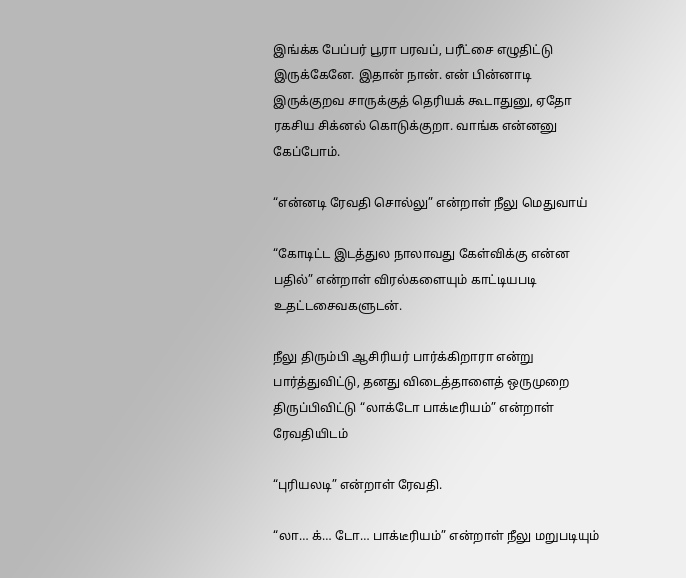இங்க்க பேப்பர் பூரா பரவப், பரீட்சை எழுதிட்டு இருக்கேனே. இதான் நான். என் பின்னாடி இருக்குறவ சாருக்குத் தெரியக் கூடாதுனு, ஏதோ ரகசிய சிக்னல் கொடுக்குறா. வாங்க என்னனு கேப்போம்.

“என்னடி ரேவதி சொல்லு” என்றாள் நீலு மெதுவாய்

“கோடிட்ட இடத்துல நாலாவது கேள்விக்கு என்ன பதில்” என்றாள் விரல்களையும் காட்டியபடி உதட்டசைவகளுடன்.

நீலு திரும்பி ஆசிரியர் பார்க்கிறாரா என்று பார்த்துவிட்டு, தனது விடைத்தாளைத் ஒருமுறை திருப்பிவிட்டு “லாக்டோ பாக்டீரியம்” என்றாள் ரேவதியிடம்

“புரியலடி” என்றாள் ரேவதி.

“லா… க்… டோ… பாக்டீரியம்” என்றாள் நீலு மறுபடியும்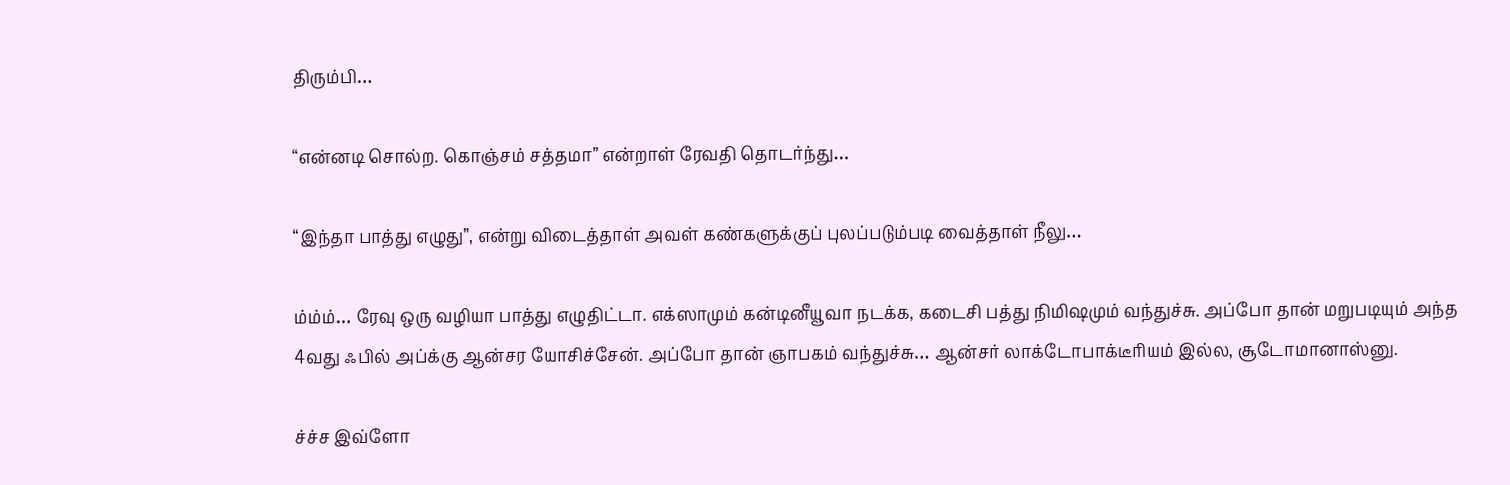திரும்பி…

“என்னடி சொல்ற. கொஞ்சம் சத்தமா” என்றாள் ரேவதி தொடர்ந்து…

“இந்தா பாத்து எழுது”, என்று விடைத்தாள் அவள் கண்களுக்குப் புலப்படும்படி வைத்தாள் நீலு…

ம்ம்ம்… ரேவு ஒரு வழியா பாத்து எழுதிட்டா. எக்ஸாமும் கன்டினீயூவா நடக்க, கடைசி பத்து நிமிஷமும் வந்துச்சு. அப்போ தான் மறுபடியும் அந்த 4வது ஃபில் அப்க்கு ஆன்சர யோசிச்சேன். அப்போ தான் ஞாபகம் வந்துச்சு… ஆன்சர் லாக்டோபாக்டீரியம் இல்ல, சூடோமானாஸ்னு.

ச்ச்ச இவ்ளோ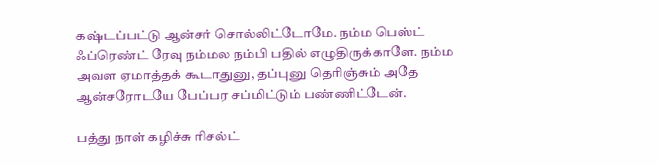கஷ்டப்பட்டு ஆன்சர் சொல்லிட்டோமே. நம்ம பெஸ்ட் ஃப்ரெண்ட் ரேவு நம்மல நம்பி பதில் எழுதிருக்காளே. நம்ம அவள ஏமாத்தக் கூடாதுனு, தப்புனு தெரிஞ்சும் அதே ஆன்சரோடயே பேப்பர சப்மிட்டும் பண்ணிட்டேன்.

பத்து நாள் கழிச்சு ரிசல்ட்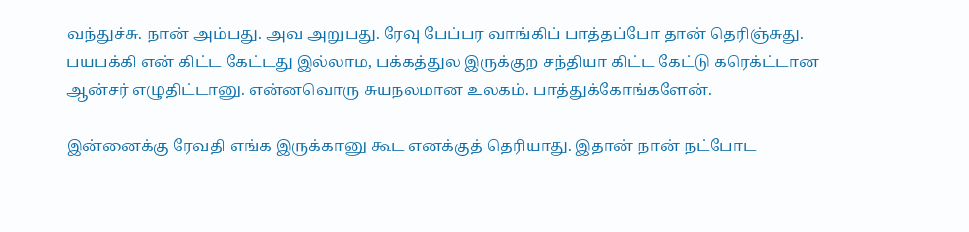வந்துச்சு. நான் அம்பது. அவ அறுபது. ரேவு பேப்பர வாங்கிப் பாத்தப்போ தான் தெரிஞ்சுது. பயபக்கி என் கிட்ட கேட்டது இல்லாம, பக்கத்துல இருக்குற சந்தியா கிட்ட கேட்டு கரெக்ட்டான ஆன்சர் எழுதிட்டானு. என்னவொரு சுயநலமான உலகம். பாத்துக்கோங்களேன்.

இன்னைக்கு ரேவதி எங்க இருக்கானு கூட எனக்குத் தெரியாது. இதான் நான் நட்போட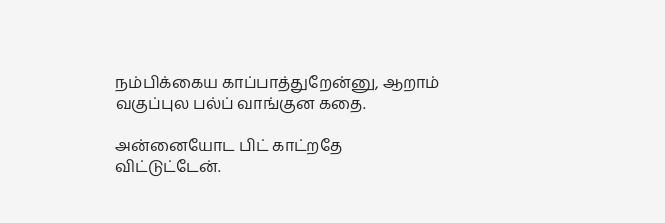நம்பிக்கைய காப்பாத்துறேன்னு, ஆறாம் வகுப்புல பல்ப் வாங்குன கதை.

அன்னையோட பிட் காட்றதே விட்டுட்டேன்.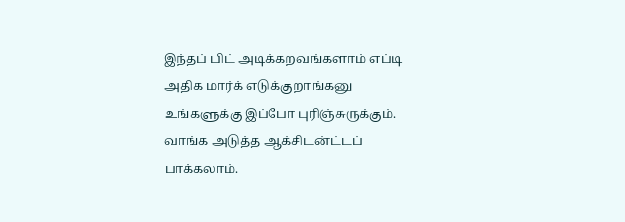இந்தப் பிட் அடிக்கறவங்களாம் எப்டி அதிக மார்க் எடுக்குறாங்கனு உங்களுக்கு இப்போ புரிஞ்சுருக்கும். வாங்க அடுத்த ஆக்சிடன்ட்டப் பாக்கலாம்.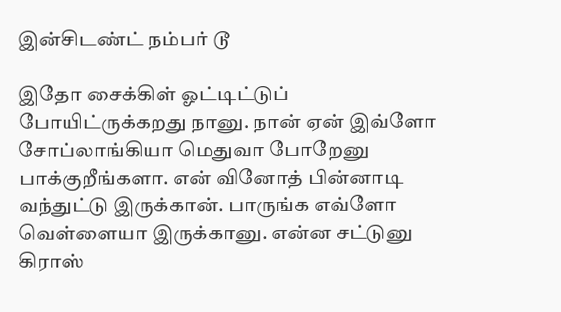இன்சிடண்ட் நம்பர் டூ

இதோ சைக்கிள் ஓட்டிட்டுப் போயிட்ருக்கறது நானு. நான் ஏன் இவ்ளோ சோப்லாங்கியா மெதுவா போறேனு பாக்குறீங்களா. என் வினோத் பின்னாடி வந்துட்டு இருக்கான். பாருங்க எவ்ளோ வெள்ளையா இருக்கானு. என்ன சட்டுனு கிராஸ்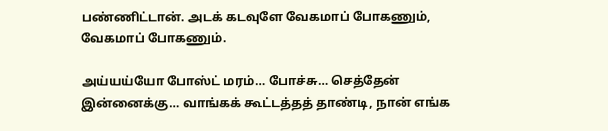பண்ணிட்டான். அடக் கடவுளே வேகமாப் போகணும், வேகமாப் போகணும்.

அய்யய்யோ போஸ்ட் மரம்… போச்சு… செத்தேன் இன்னைக்கு… வாங்கக் கூட்டத்தத் தாண்டி, நான் எங்க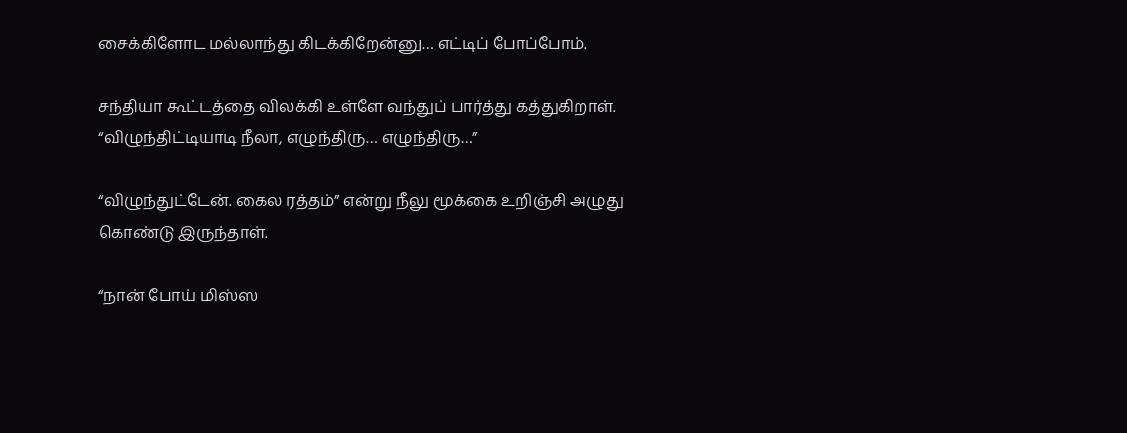சைக்கிளோட மல்லாந்து கிடக்கிறேன்னு… எட்டிப் போப்போம்.

சந்தியா கூட்டத்தை விலக்கி உள்ளே வந்துப் பார்த்து கத்துகிறாள். “விழுந்திட்டியாடி நீலா, எழுந்திரு… எழுந்திரு…”

“விழுந்துட்டேன். கைல ரத்தம்” என்று நீலு மூக்கை உறிஞ்சி அழுது கொண்டு இருந்தாள்.

“நான் போய் மிஸ்ஸ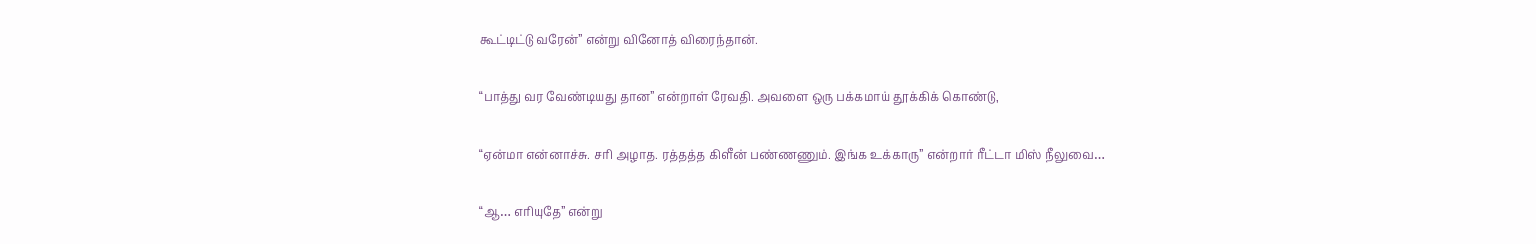கூட்டிட்டு வரேன்” என்று வினோத் விரைந்தான்.

“பாத்து வர வேண்டியது தான” என்றாள் ரேவதி. அவளை ஒரு பக்கமாய் தூக்கிக் கொண்டு,

“ஏன்மா என்னாச்சு. சரி அழாத. ரத்தத்த கிளீன் பண்ணணும். இங்க உக்காரு” என்றார் ரீட்டா மிஸ் நீலுவை…

“ஆ… எரியுதே” என்று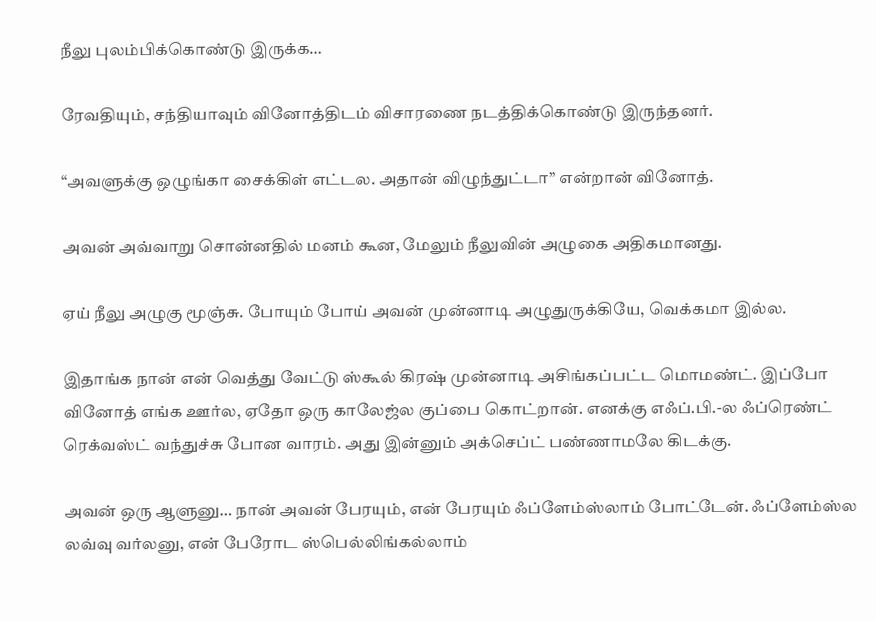நீலு புலம்பிக்கொண்டு இருக்க…

ரேவதியும், சந்தியாவும் வினோத்திடம் விசாரணை நடத்திக்கொண்டு இருந்தனர்.

“அவளுக்கு ஒழுங்கா சைக்கிள் எட்டல. அதான் விழுந்துட்டா” என்றான் வினோத்.

அவன் அவ்வாறு சொன்னதில் மனம் கூன, மேலும் நீலுவின் அழுகை அதிகமானது.

ஏய் நீலு அழுகு மூஞ்சு. போயும் போய் அவன் முன்னாடி அழுதுருக்கியே, வெக்கமா இல்ல.

இதாங்க நான் என் வெத்து வேட்டு ஸ்கூல் கிரஷ் முன்னாடி அசிங்கப்பட்ட மொமண்ட். இப்போ வினோத் எங்க ஊர்ல, ஏதோ ஒரு காலேஜ்ல குப்பை கொட்றான். எனக்கு எஃப்.பி.-ல ஃப்ரெண்ட் ரெக்வஸ்ட் வந்துச்சு போன வாரம். அது இன்னும் அக்செப்ட் பண்ணாமலே கிடக்கு.

அவன் ஒரு ஆளுனு… நான் அவன் பேரயும், என் பேரயும் ஃப்ளேம்ஸ்லாம் போட்டேன். ஃப்ளேம்ஸ்ல லவ்வு வர்லனு, என் பேரோட ஸ்பெல்லிங்கல்லாம்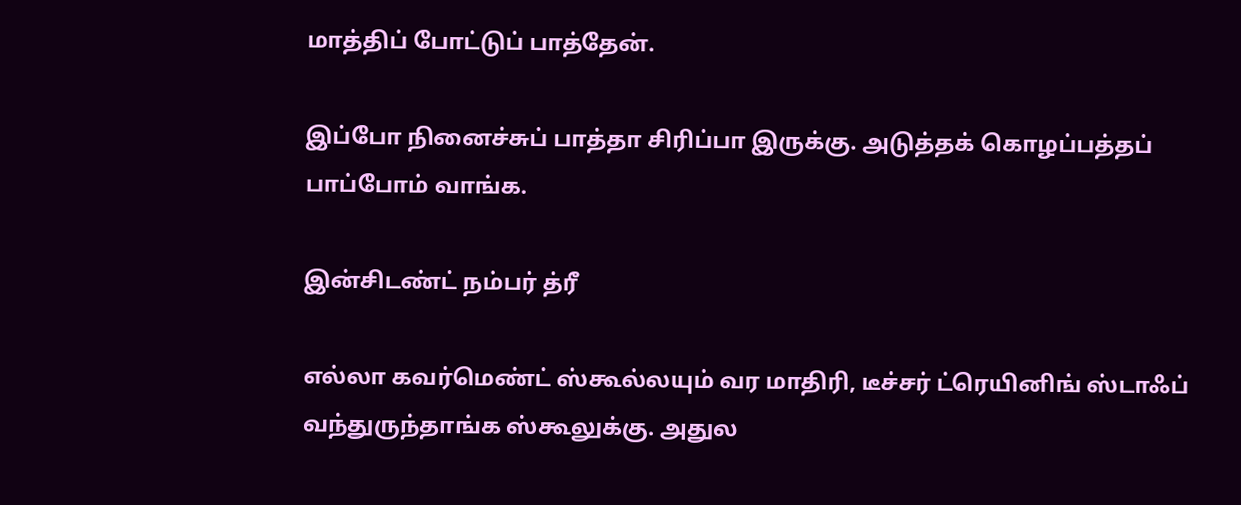மாத்திப் போட்டுப் பாத்தேன்.

இப்போ நினைச்சுப் பாத்தா சிரிப்பா இருக்கு. அடுத்தக் கொழப்பத்தப் பாப்போம் வாங்க.

இன்சிடண்ட் நம்பர் த்ரீ

எல்லா கவர்மெண்ட் ஸ்கூல்லயும் வர மாதிரி, டீச்சர் ட்ரெயினிங் ஸ்டாஃப் வந்துருந்தாங்க ஸ்கூலுக்கு. அதுல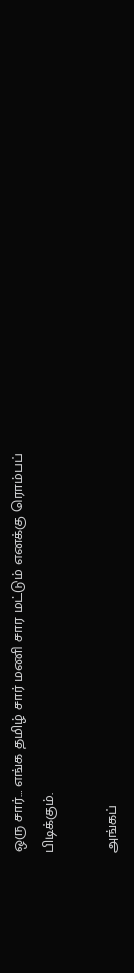ஒரு சார்… எங்க தமிழ் சார் மணி சார மட்டும் எனக்கு ரொம்பப் பிடிக்கும்.

அங்கப்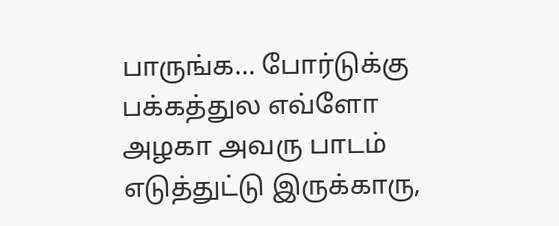பாருங்க… போர்டுக்கு பக்கத்துல எவ்ளோ அழகா அவரு பாடம் எடுத்துட்டு இருக்காரு,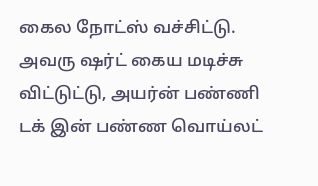கைல நோட்ஸ் வச்சிட்டு. அவரு ஷர்ட் கைய மடிச்சு விட்டுட்டு, அயர்ன் பண்ணி டக் இன் பண்ண வொய்லட்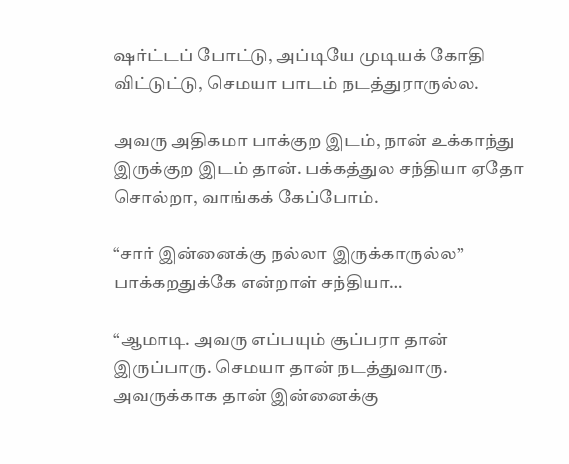ஷர்ட்டப் போட்டு, அப்டியே முடியக் கோதி விட்டுட்டு, செமயா பாடம் நடத்துராருல்ல.

அவரு அதிகமா பாக்குற இடம், நான் உக்காந்து இருக்குற இடம் தான். பக்கத்துல சந்தியா ஏதோ சொல்றா, வாங்கக் கேப்போம்.

“சார் இன்னைக்கு நல்லா இருக்காருல்ல” பாக்கறதுக்கே என்றாள் சந்தியா…

“ஆமாடி. அவரு எப்பயும் சூப்பரா தான் இருப்பாரு. செமயா தான் நடத்துவாரு. அவருக்காக தான் இன்னைக்கு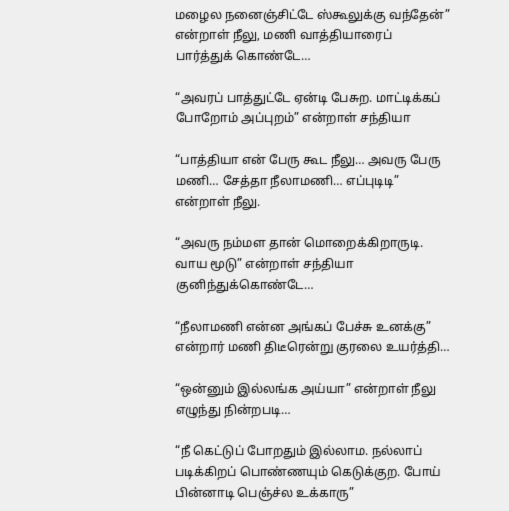மழைல நனைஞ்சிட்டே ஸ்கூலுக்கு வந்தேன்” என்றாள் நீலு, மணி வாத்தியாரைப் பார்த்துக் கொண்டே…

“அவரப் பாத்துட்டே ஏன்டி பேசுற. மாட்டிக்கப் போறோம் அப்புறம்” என்றாள் சந்தியா

“பாத்தியா என் பேரு கூட நீலு… அவரு பேரு மணி… சேத்தா நீலாமணி… எப்புடிடி” என்றாள் நீலு.

“அவரு நம்மள தான் மொறைக்கிறாருடி. வாய மூடு” என்றாள் சந்தியா குனிந்துக்கொண்டே…

“நீலாமணி என்ன அங்கப் பேச்சு உனக்கு” என்றார் மணி திடீரென்று குரலை உயர்த்தி…

“ஒன்னும் இல்லங்க அய்யா” என்றாள் நீலு எழுந்து நின்றபடி…

“நீ கெட்டுப் போறதும் இல்லாம. நல்லாப் படிக்கிறப் பொண்ணயும் கெடுக்குற. போய் பின்னாடி பெஞ்ச்ல உக்காரு”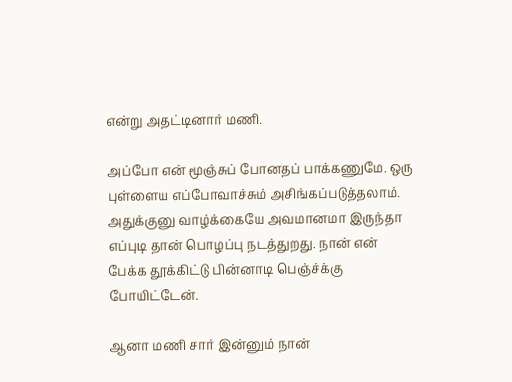என்று அதட்டினார் மணி.

அப்போ என் மூஞ்சுப் போனதப் பாக்கணுமே. ஒரு புள்ளைய எப்போவாச்சும் அசிங்கப்படுத்தலாம். அதுக்குனு வாழ்க்கையே அவமானமா இருந்தா எப்புடி தான் பொழப்பு நடத்துறது. நான் என் பேக்க தூக்கிட்டு பின்னாடி பெஞ்ச்க்கு போயிட்டேன்.

ஆனா மணி சார் இன்னும் நான்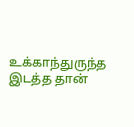உக்காந்துருந்த இடத்த தான்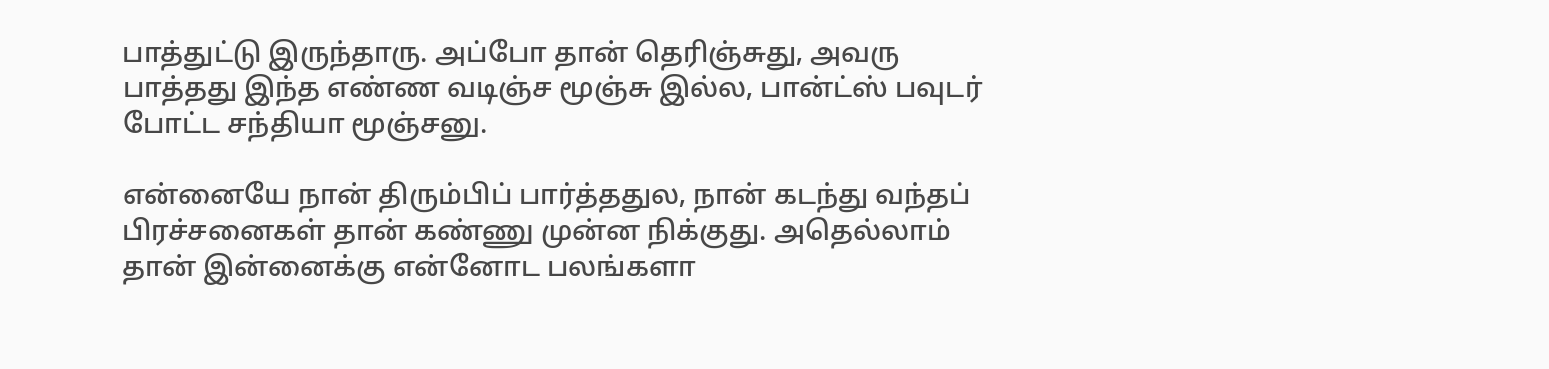பாத்துட்டு இருந்தாரு. அப்போ தான் தெரிஞ்சுது, அவரு பாத்தது இந்த எண்ண வடிஞ்ச மூஞ்சு இல்ல, பான்ட்ஸ் பவுடர் போட்ட சந்தியா மூஞ்சனு.

என்னையே நான் திரும்பிப் பார்த்ததுல, நான் கடந்து வந்தப் பிரச்சனைகள் தான் கண்ணு முன்ன நிக்குது. அதெல்லாம் தான் இன்னைக்கு என்னோட பலங்களா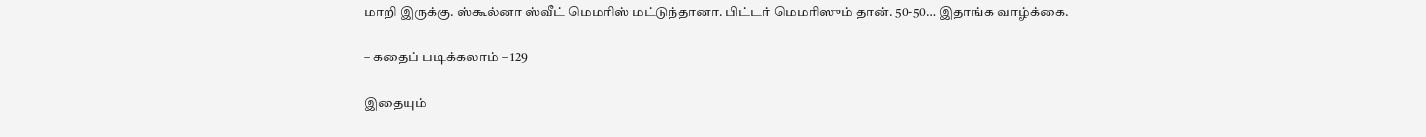மாறி இருக்கு. ஸ்கூல்னா ஸ்வீட் மெமரிஸ் மட்டுந்தானா. பிட்டர் மெமரிஸும் தான். 50-50… இதாங்க வாழ்க்கை.

– கதைப் படிக்கலாம் – 129

இதையும்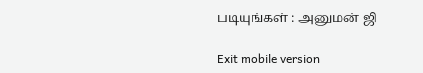படியுங்கள் : அனுமன் ஜி

Exit mobile version